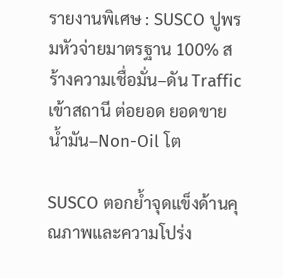รายงานพิเศษ : SUSCO ปูพรมหัวจ่ายมาตรฐาน 100% สร้างความเชื่อมั่น–ดัน Traffic เข้าสถานี ต่อยอด ยอดขายน้ำมัน–Non-Oil โต

SUSCO ตอกย้ำจุดแข็งด้านคุณภาพและความโปร่ง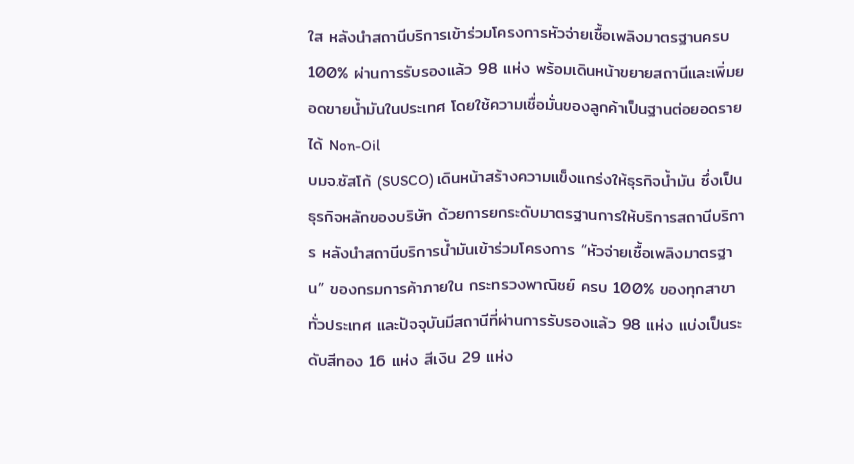ใส หลังนำสถานีบริการเข้าร่วมโครงการหัวจ่ายเชื้อเพลิงมาตรฐานครบ 100% ผ่านการรับรองแล้ว 98 แห่ง พร้อมเดินหน้าขยายสถานีและเพิ่มยอดขายน้ำมันในประเทศ โดยใช้ความเชื่อมั่นของลูกค้าเป็นฐานต่อยอดรายได้ Non-Oil
บมจ.ซัสโก้ (SUSCO) เดินหน้าสร้างความแข็งแกร่งให้ธุรกิจน้ำมัน ซึ่งเป็นธุรกิจหลักของบริษัท ด้วยการยกระดับมาตรฐานการให้บริการสถานีบริการ หลังนำสถานีบริการน้ำมันเข้าร่วมโครงการ “หัวจ่ายเชื้อเพลิงมาตรฐาน” ของกรมการค้าภายใน กระทรวงพาณิชย์ ครบ 100% ของทุกสาขาทั่วประเทศ และปัจจุบันมีสถานีที่ผ่านการรับรองแล้ว 98 แห่ง แบ่งเป็นระดับสีทอง 16 แห่ง สีเงิน 29 แห่ง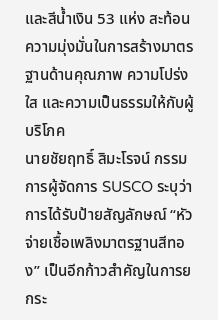และสีน้ำเงิน 53 แห่ง สะท้อนความมุ่งมั่นในการสร้างมาตรฐานด้านคุณภาพ ความโปร่งใส และความเป็นธรรมให้กับผู้บริโภค
นายชัยฤทธิ์ สิมะโรจน์ กรรมการผู้จัดการ SUSCO ระบุว่า การได้รับป้ายสัญลักษณ์ “หัวจ่ายเชื้อเพลิงมาตรฐานสีทอง” เป็นอีกก้าวสำคัญในการยกระ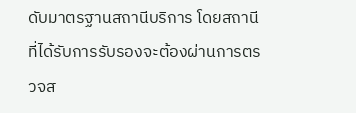ดับมาตรฐานสถานีบริการ โดยสถานีที่ได้รับการรับรองจะต้องผ่านการตรวจส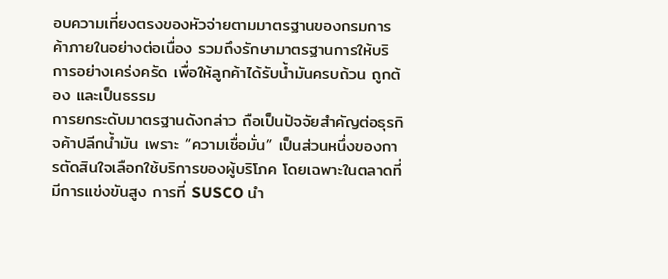อบความเที่ยงตรงของหัวจ่ายตามมาตรฐานของกรมการค้าภายในอย่างต่อเนื่อง รวมถึงรักษามาตรฐานการให้บริการอย่างเคร่งครัด เพื่อให้ลูกค้าได้รับน้ำมันครบถ้วน ถูกต้อง และเป็นธรรม
การยกระดับมาตรฐานดังกล่าว ถือเป็นปัจจัยสำคัญต่อธุรกิจค้าปลีกน้ำมัน เพราะ “ความเชื่อมั่น” เป็นส่วนหนึ่งของการตัดสินใจเลือกใช้บริการของผู้บริโภค โดยเฉพาะในตลาดที่มีการแข่งขันสูง การที่ SUSCO นำ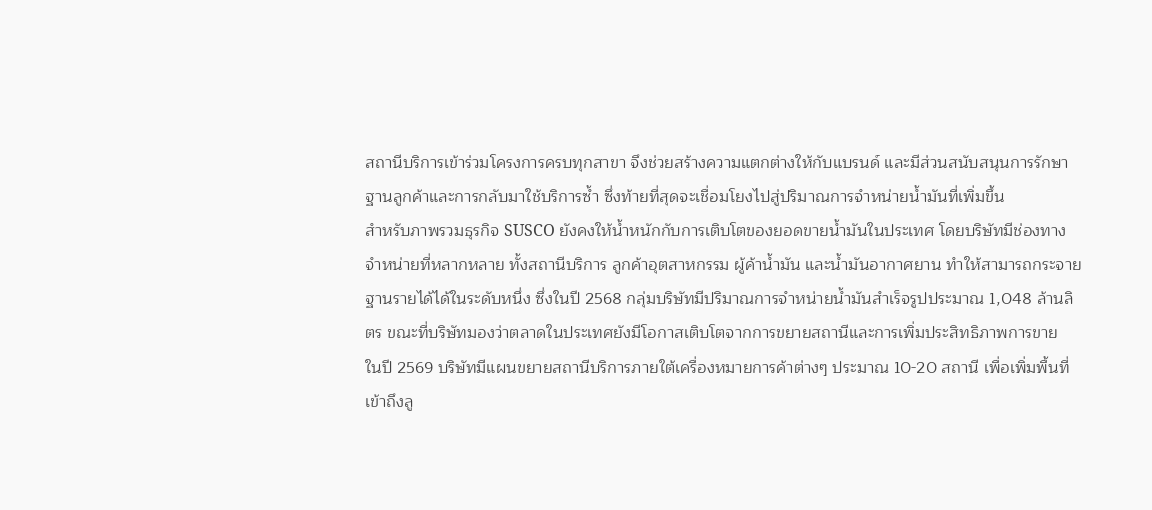สถานีบริการเข้าร่วมโครงการครบทุกสาขา จึงช่วยสร้างความแตกต่างให้กับแบรนด์ และมีส่วนสนับสนุนการรักษาฐานลูกค้าและการกลับมาใช้บริการซ้ำ ซึ่งท้ายที่สุดจะเชื่อมโยงไปสู่ปริมาณการจำหน่ายน้ำมันที่เพิ่มขึ้น
สำหรับภาพรวมธุรกิจ SUSCO ยังคงให้น้ำหนักกับการเติบโตของยอดขายน้ำมันในประเทศ โดยบริษัทมีช่องทางจำหน่ายที่หลากหลาย ทั้งสถานีบริการ ลูกค้าอุตสาหกรรม ผู้ค้าน้ำมัน และน้ำมันอากาศยาน ทำให้สามารถกระจายฐานรายได้ได้ในระดับหนึ่ง ซึ่งในปี 2568 กลุ่มบริษัทมีปริมาณการจำหน่ายน้ำมันสำเร็จรูปประมาณ 1,048 ล้านลิตร ขณะที่บริษัทมองว่าตลาดในประเทศยังมีโอกาสเติบโตจากการขยายสถานีและการเพิ่มประสิทธิภาพการขาย
ในปี 2569 บริษัทมีแผนขยายสถานีบริการภายใต้เครื่องหมายการค้าต่างๆ ประมาณ 10-20 สถานี เพื่อเพิ่มพื้นที่เข้าถึงลู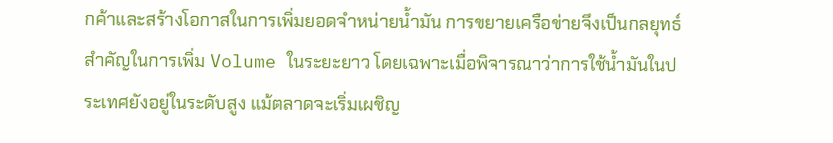กค้าและสร้างโอกาสในการเพิ่มยอดจำหน่ายน้ำมัน การขยายเครือข่ายจึงเป็นกลยุทธ์สำคัญในการเพิ่ม Volume ในระยะยาว โดยเฉพาะเมื่อพิจารณาว่าการใช้น้ำมันในประเทศยังอยู่ในระดับสูง แม้ตลาดจะเริ่มเผชิญ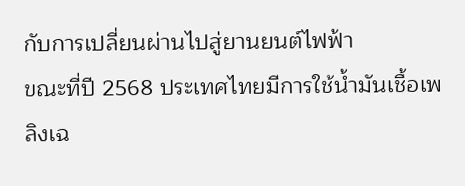กับการเปลี่ยนผ่านไปสู่ยานยนต์ไฟฟ้า
ขณะที่ปี 2568 ประเทศไทยมีการใช้น้ำมันเชื้อเพลิงเฉ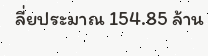ลี่ยประมาณ 154.85 ล้าน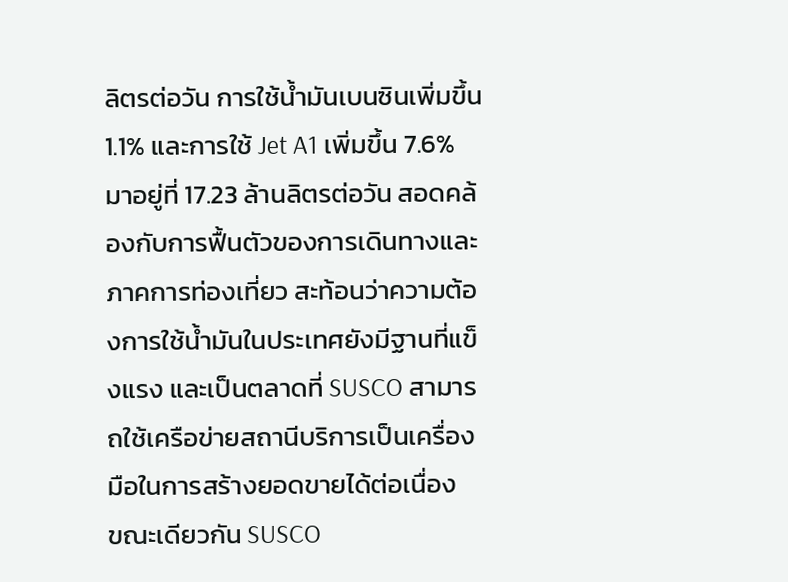ลิตรต่อวัน การใช้น้ำมันเบนซินเพิ่มขึ้น 1.1% และการใช้ Jet A1 เพิ่มขึ้น 7.6% มาอยู่ที่ 17.23 ล้านลิตรต่อวัน สอดคล้องกับการฟื้นตัวของการเดินทางและภาคการท่องเที่ยว สะท้อนว่าความต้องการใช้น้ำมันในประเทศยังมีฐานที่แข็งแรง และเป็นตลาดที่ SUSCO สามารถใช้เครือข่ายสถานีบริการเป็นเครื่องมือในการสร้างยอดขายได้ต่อเนื่อง
ขณะเดียวกัน SUSCO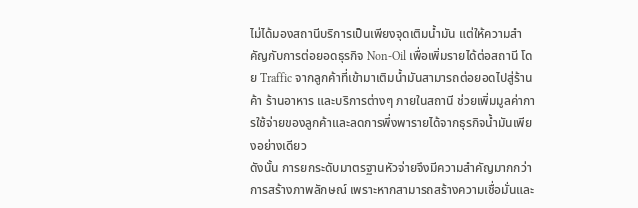ไม่ได้มองสถานีบริการเป็นเพียงจุดเติมน้ำมัน แต่ให้ความสำคัญกับการต่อยอดธุรกิจ Non-Oil เพื่อเพิ่มรายได้ต่อสถานี โดย Traffic จากลูกค้าที่เข้ามาเติมน้ำมันสามารถต่อยอดไปสู่ร้านค้า ร้านอาหาร และบริการต่างๆ ภายในสถานี ช่วยเพิ่มมูลค่าการใช้จ่ายของลูกค้าและลดการพึ่งพารายได้จากธุรกิจน้ำมันเพียงอย่างเดียว
ดังนั้น การยกระดับมาตรฐานหัวจ่ายจึงมีความสำคัญมากกว่าการสร้างภาพลักษณ์ เพราะหากสามารถสร้างความเชื่อมั่นและ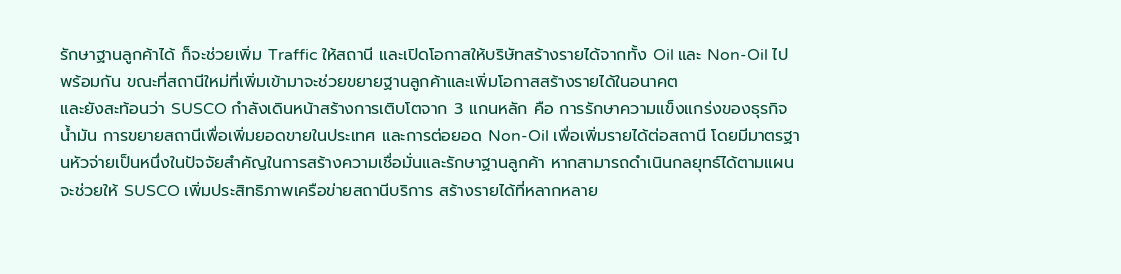รักษาฐานลูกค้าได้ ก็จะช่วยเพิ่ม Traffic ให้สถานี และเปิดโอกาสให้บริษัทสร้างรายได้จากทั้ง Oil และ Non-Oil ไปพร้อมกัน ขณะที่สถานีใหม่ที่เพิ่มเข้ามาจะช่วยขยายฐานลูกค้าและเพิ่มโอกาสสร้างรายได้ในอนาคต
และยังสะท้อนว่า SUSCO กำลังเดินหน้าสร้างการเติบโตจาก 3 แกนหลัก คือ การรักษาความแข็งแกร่งของธุรกิจน้ำมัน การขยายสถานีเพื่อเพิ่มยอดขายในประเทศ และการต่อยอด Non-Oil เพื่อเพิ่มรายได้ต่อสถานี โดยมีมาตรฐานหัวจ่ายเป็นหนึ่งในปัจจัยสำคัญในการสร้างความเชื่อมั่นและรักษาฐานลูกค้า หากสามารถดำเนินกลยุทธ์ได้ตามแผน จะช่วยให้ SUSCO เพิ่มประสิทธิภาพเครือข่ายสถานีบริการ สร้างรายได้ที่หลากหลาย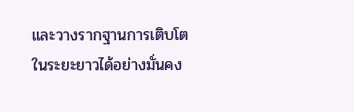และวางรากฐานการเติบโตในระยะยาวได้อย่างมั่นคง